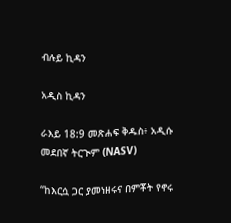ብሉይ ኪዳን

አዲስ ኪዳን

ራእይ 18:9 መጽሐፍ ቅዱስ፥ አዲሱ መደበኛ ትርጒም (NASV)

“ከእርሷ ጋር ያመነዘሩና በምቾት የኖሩ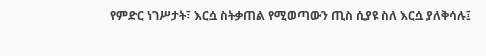የምድር ነገሥታት፣ እርሷ ስትቃጠል የሚወጣውን ጢስ ሲያዩ ስለ እርሷ ያለቅሳሉ፤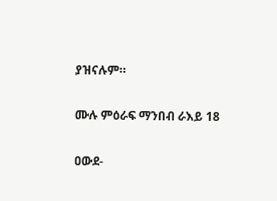ያዝናሉም።

ሙሉ ምዕራፍ ማንበብ ራእይ 18

ዐውደ-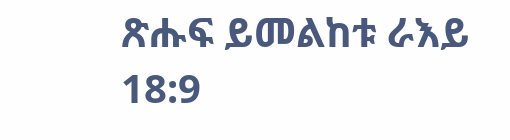ጽሑፍ ይመልከቱ ራእይ 18:9